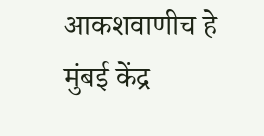आकशवाणीच हे मुंबई केंद्र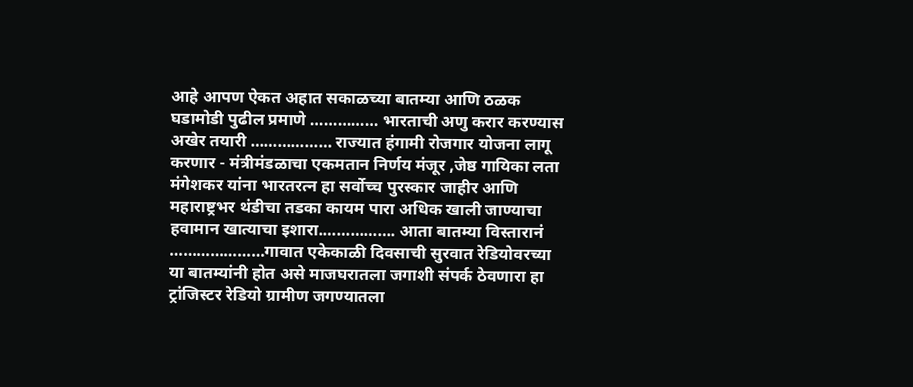आहे आपण ऐकत अहात सकाळच्या बातम्या आणि ठळक घडामोडी पुढील प्रमाणे …………… भारताची अणु करार करण्यास अखेर तयारी ……………… राज्यात हंगामी रोजगार योजना लागू करणार - मंत्रीमंडळाचा एकमतान निर्णय मंजूर ,जेष्ठ गायिका लता मंगेशकर यांना भारतरत्न हा सर्वोच्च पुरस्कार जाहीर आणि महाराष्ट्रभर थंडीचा तडका कायम पारा अधिक खाली जाण्याचा हवामान खात्याचा इशारा.……………. आता बातम्या विस्तारानं …………………गावात एकेकाळी दिवसाची सुरवात रेडियोवरच्या या बातम्यांनी होत असे माजघरातला जगाशी संपर्क ठेवणारा हा ट्रांजिस्टर रेडियो ग्रामीण जगण्यातला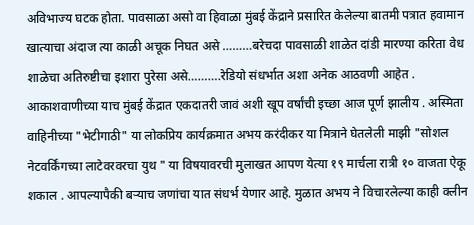अविभाज्य घटक होता. पावसाळा असो वा हिवाळा मुंबई केंद्राने प्रसारित केलेल्या बातमी पत्रात हवामान खात्याचा अंदाज त्या काळी अचूक निघत असे ………बरेचदा पावसाळी शाळेत दांडी मारण्या करिता वेध शाळेचा अतिरुष्टीचा इशारा पुरेसा असे……….रेडियो संधर्भात अशा अनेक आठवणी आहेत .
आकाशवाणीच्या याच मुंबई केंद्रात एकदातरी जावं अशी खूप वर्षांची इच्छा आज पूर्ण झालीय . अस्मिता वाहिनीच्या "भेटीगाठी" या लोकप्रिय कार्यक्रमात अभय करंदीकर या मित्राने घेतलेली माझी "सोशल नेटवर्किंगच्या लाटेवरवरचा युथ " या विषयावरची मुलाखत आपण येत्या १९ मार्चला रात्री १० वाजता ऐकू शकाल . आपल्यापैकी बऱ्याच जणांचा यात संधर्भ येणार आहे. मुळात अभय ने विचारलेल्या काही क्लीन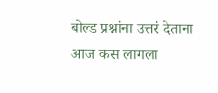बोल्ड प्रश्नांना उत्तरं देताना आज कस लागला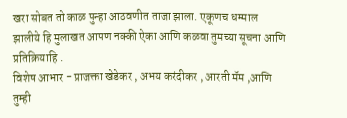खरा सोबत तो काळ पुन्हा आठवणीत ताजा झाला. एकूणच धम्माल झालीये हि मुलाखत आपण नक्की ऐका आणि कळवा तुमच्या सूचना आणि प्रतिक्रियाहि .
विशेष आभार - प्राजक्ता खेडेकर , अभय करंदीकर , आरती मॅम ,आणि तुम्ही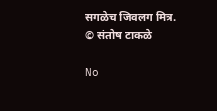सगळेच जिवलग मित्र.
© संतोष टाकळे

No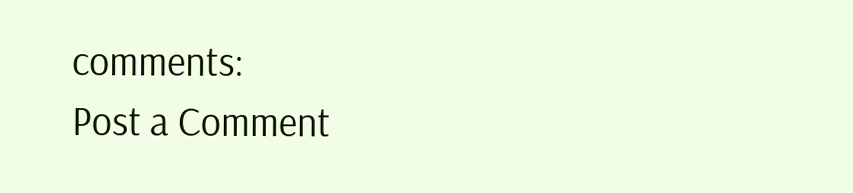comments:
Post a Comment